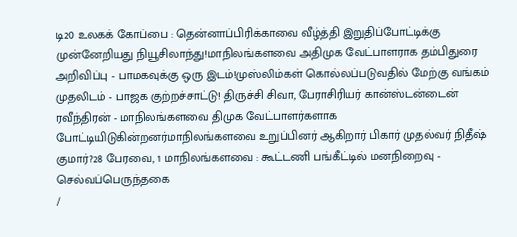டி20 உலகக் கோப்பை : தென்னாப்பிரிக்காவை வீழ்த்தி இறுதிப்போட்டிக்கு முன்னேறியது நியூசிலாந்து!மாநிலங்களவை அதிமுக வேட்பாளராக தம்பிதுரை அறிவிப்பு - பாமகவுக்கு ஒரு இடம்!முஸ்லிம்கள் கொல்லப்படுவதில் மேற்கு வங்கம் முதலிடம் - பாஜக குற்றச்சாட்டு! திருச்சி சிவா, பேராசிரியர் கான்ஸ்டன்டைன் ரவீந்திரன் - மாநிலங்களவை திமுக வேட்பாளர்களாக போட்டியிடுகின்றனர்மாநிலங்களவை உறுப்பினர் ஆகிறார் பிகார் முதல்வர் நிதீஷ் குமார்?28 பேரவை, 1 மாநிலங்களவை : கூட்டணி பங்கீட்டில் மனநிறைவு - செல்வப்பெருந்தகை
/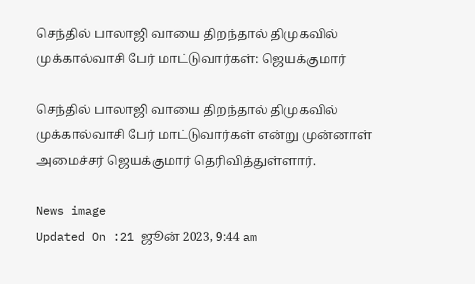செந்தில் பாலாஜி வாயை திறந்தால் திமுகவில் முக்கால்வாசி பேர் மாட்டுவார்கள்: ஜெயக்குமார்

செந்தில் பாலாஜி வாயை திறந்தால் திமுகவில் முக்கால்வாசி பேர் மாட்டுவார்கள் என்று முன்னாள் அமைச்சர் ஜெயக்குமார் தெரிவித்துள்ளார்.

News image
Updated On :21 ஜூன் 2023, 9:44 am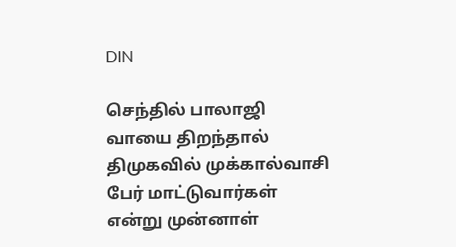DIN

செந்தில் பாலாஜி வாயை திறந்தால் திமுகவில் முக்கால்வாசி பேர் மாட்டுவார்கள் என்று முன்னாள்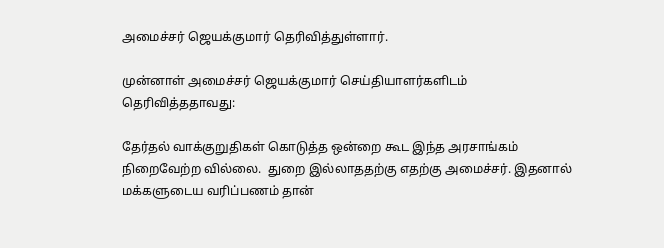அமைச்சர் ஜெயக்குமார் தெரிவித்துள்ளார்.

முன்னாள் அமைச்சர் ஜெயக்குமார் செய்தியாளர்களிடம் தெரிவித்ததாவது:

தேர்தல் வாக்குறுதிகள் கொடுத்த ஒன்றை கூட இந்த அரசாங்கம் நிறைவேற்ற வில்லை.  துறை இல்லாததற்கு எதற்கு அமைச்சர். இதனால் மக்களுடைய வரிப்பணம் தான்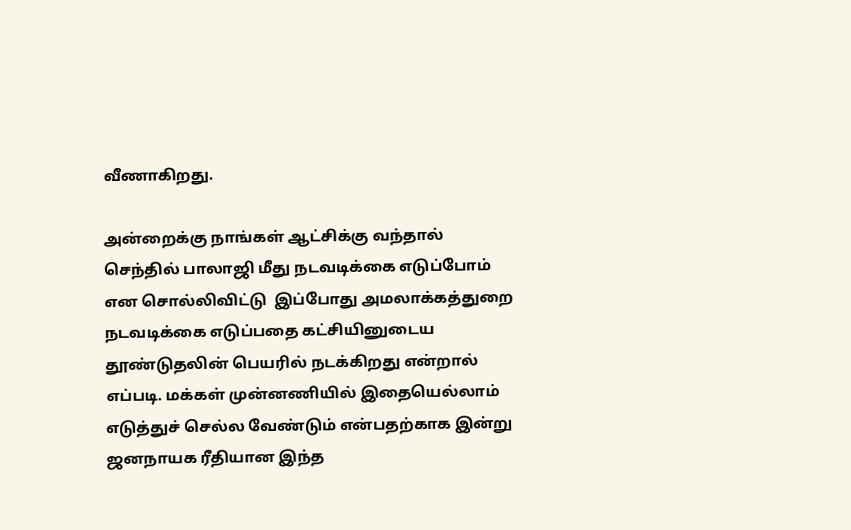வீணாகிறது.

அன்றைக்கு நாங்கள் ஆட்சிக்கு வந்தால்  செந்தில் பாலாஜி மீது நடவடிக்கை எடுப்போம் என சொல்லிவிட்டு  இப்போது அமலாக்கத்துறை நடவடிக்கை எடுப்பதை கட்சியினுடைய தூண்டுதலின் பெயரில் நடக்கிறது என்றால் எப்படி. மக்கள் முன்னணியில் இதையெல்லாம் எடுத்துச் செல்ல வேண்டும் என்பதற்காக இன்று ஜனநாயக ரீதியான இந்த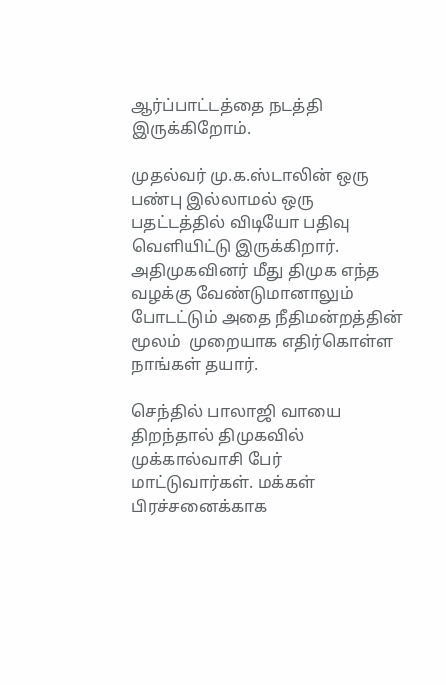ஆர்ப்பாட்டத்தை நடத்தி இருக்கிறோம்.

முதல்வர் மு.க.ஸ்டாலின் ஒரு பண்பு இல்லாமல் ஒரு பதட்டத்தில் விடியோ பதிவு வெளியிட்டு இருக்கிறார்.  அதிமுகவினர் மீது திமுக எந்த வழக்கு வேண்டுமானாலும் போடட்டும் அதை நீதிமன்றத்தின் மூலம்  முறையாக எதிர்கொள்ள நாங்கள் தயார்.

செந்தில் பாலாஜி வாயை திறந்தால் திமுகவில் முக்கால்வாசி பேர் மாட்டுவார்கள். மக்கள் பிரச்சனைக்காக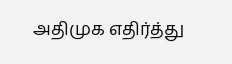அதிமுக எதிர்த்து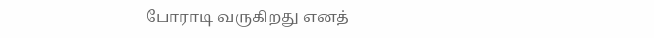போராடி வருகிறது எனத்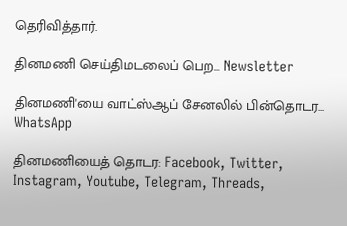தெரிவித்தார்.

தினமணி செய்திமடலைப் பெற... Newsletter

தினமணி'யை வாட்ஸ்ஆப் சேனலில் பின்தொடர... WhatsApp

தினமணியைத் தொடர: Facebook, Twitter, Instagram, Youtube, Telegram, Threads,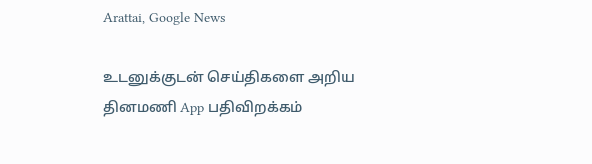Arattai, Google News

உடனுக்குடன் செய்திகளை அறிய தினமணி App பதிவிறக்கம்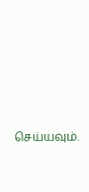செய்யவும்.